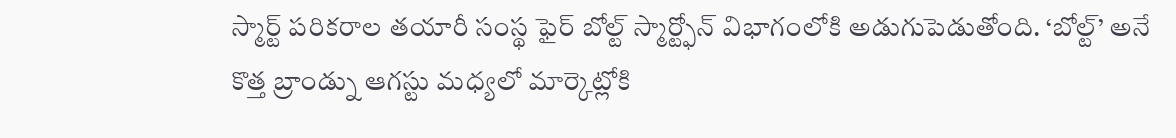స్మార్ట్ పరికరాల తయారీ సంస్థ ఫైర్ బోల్ట్ స్మార్ట్ఫోన్ విభాగంలోకి అడుగుపెడుతోంది. ‘బోల్ట్’ అనే కొత్త బ్రాండ్ను ఆగస్టు మధ్యలో మార్కెట్లోకి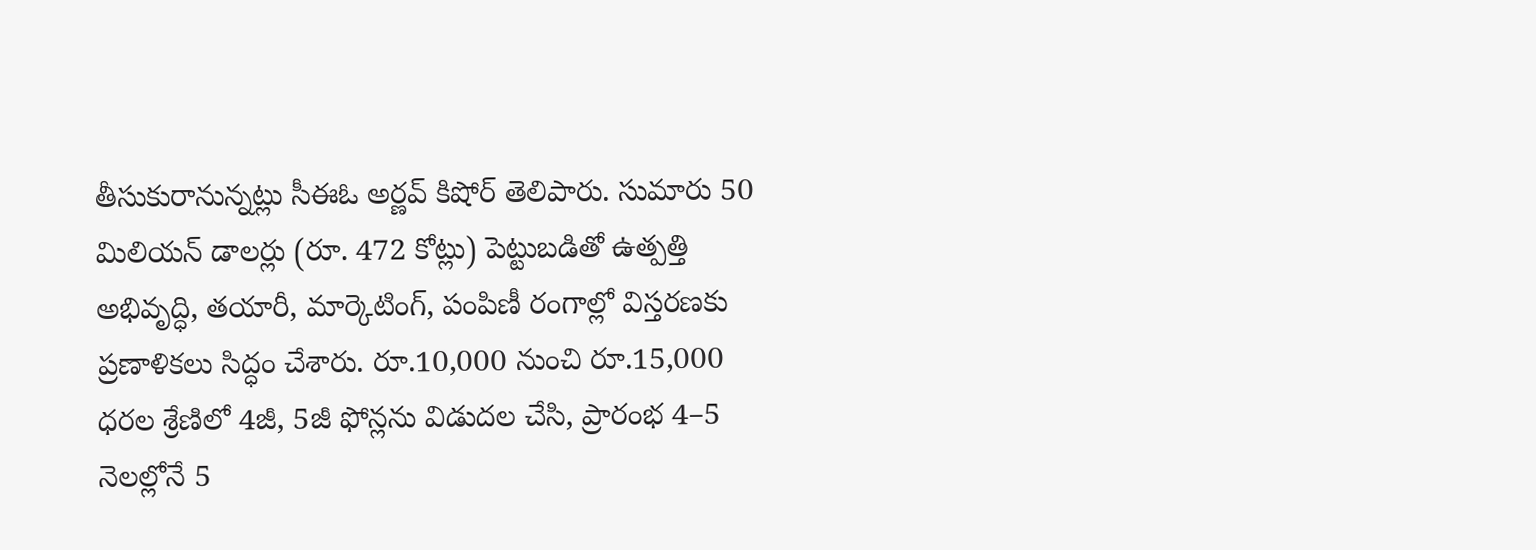తీసుకురానున్నట్లు సీఈఓ అర్ణవ్ కిషోర్ తెలిపారు. సుమారు 50 మిలియన్ డాలర్లు (రూ. 472 కోట్లు) పెట్టుబడితో ఉత్పత్తి అభివృద్ధి, తయారీ, మార్కెటింగ్, పంపిణీ రంగాల్లో విస్తరణకు ప్రణాళికలు సిద్ధం చేశారు. రూ.10,000 నుంచి రూ.15,000 ధరల శ్రేణిలో 4జీ, 5జీ ఫోన్లను విడుదల చేసి, ప్రారంభ 4–5 నెలల్లోనే 5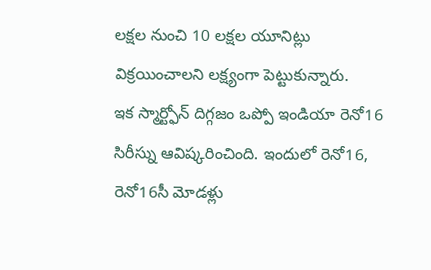లక్షల నుంచి 10 లక్షల యూనిట్లు విక్రయించాలని లక్ష్యంగా పెట్టుకున్నారు.
ఇక స్మార్ట్ఫోన్ దిగ్గజం ఒప్పో ఇండియా రెనో16 సిరీస్ను ఆవిష్కరించింది. ఇందులో రెనో16, రెనో16సీ మోడళ్లు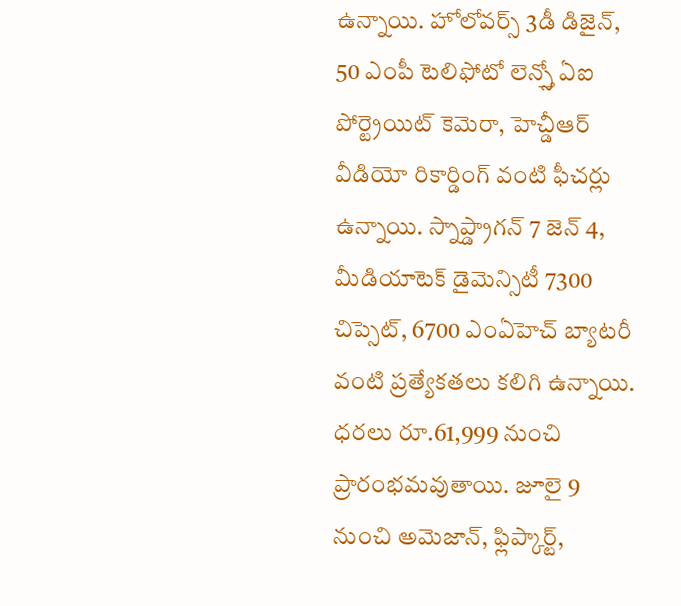ఉన్నాయి. హోలోవర్స్ 3డీ డిజైన్, 50 ఎంపీ టెలిఫోటో లెన్స్తో ఏఐ పోర్ట్రెయిట్ కెమెరా, హెచ్డీఆర్ వీడియో రికార్డింగ్ వంటి ఫీచర్లు ఉన్నాయి. స్నాప్డ్రాగన్ 7 జెన్ 4, మీడియాటెక్ డైమెన్సిటీ 7300 చిప్సెట్, 6700 ఎంఏహెచ్ బ్యాటరీ వంటి ప్రత్యేకతలు కలిగి ఉన్నాయి. ధరలు రూ.61,999 నుంచి ప్రారంభమవుతాయి. జూలై 9 నుంచి అమెజాన్, ఫ్లిప్కార్ట్,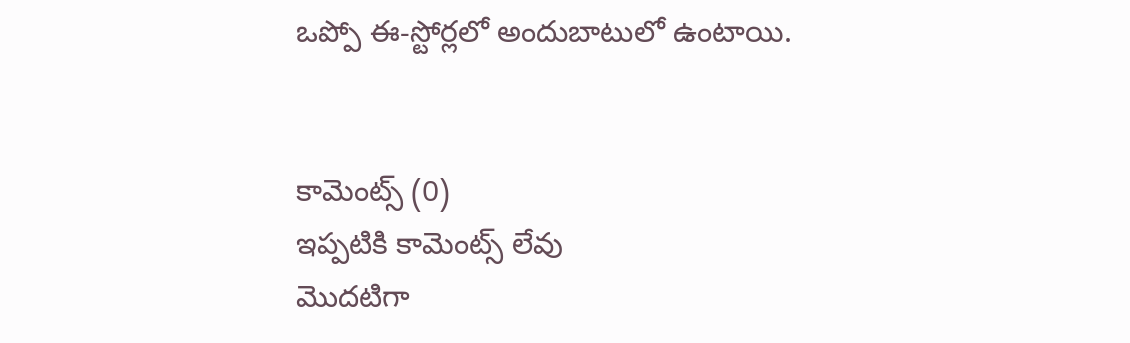ఒప్పో ఈ-స్టోర్లలో అందుబాటులో ఉంటాయి.


కామెంట్స్ (0)
ఇప్పటికి కామెంట్స్ లేవు
మొదటిగా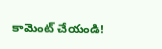కామెంట్ చేయండి!